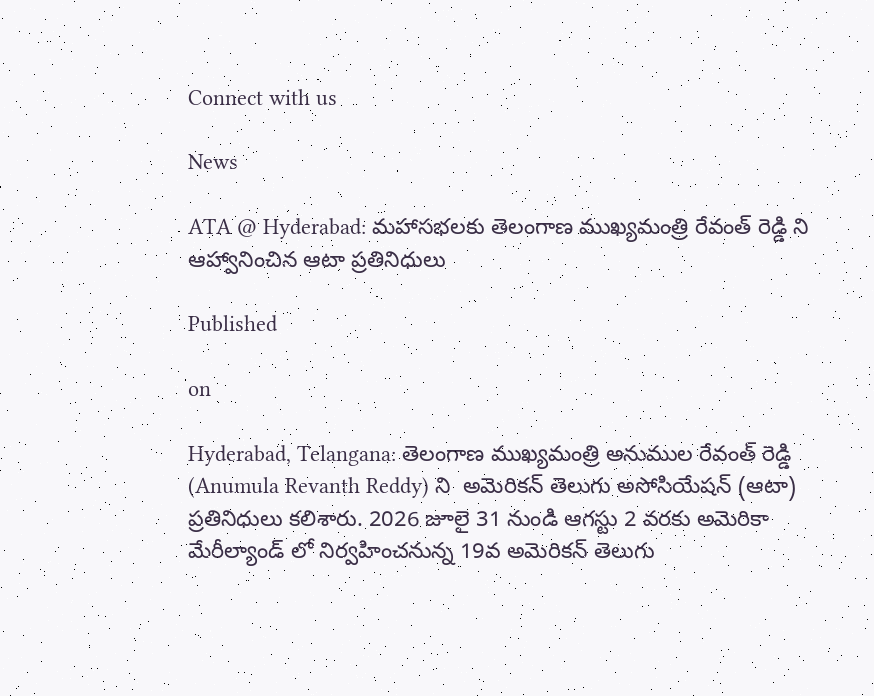Connect with us

News

ATA @ Hyderabad: మహాసభల‌కు తెలంగాణ ముఖ్య‌మంత్రి రేవంత్ రెడ్డి ని ఆహ్వానించిన ఆటా ప్ర‌తినిధులు

Published

on

Hyderabad, Telangana: తెలంగాణ ముఖ్య‌మంత్రి అనుముల రేవంత్ రెడ్డి (Anumula Revanth Reddy) ని ‌ అమెరికన్ తెలుగు అసోసియేషన్ (ఆటా) ప్ర‌తినిధులు కలిశారు. 2026 జూలై 31 నుండి ఆగస్టు 2 వరకు అమెరికా మేరీల్యాండ్‌ లో నిర్వహించనున్న 19వ అమెరికన్ తెలుగు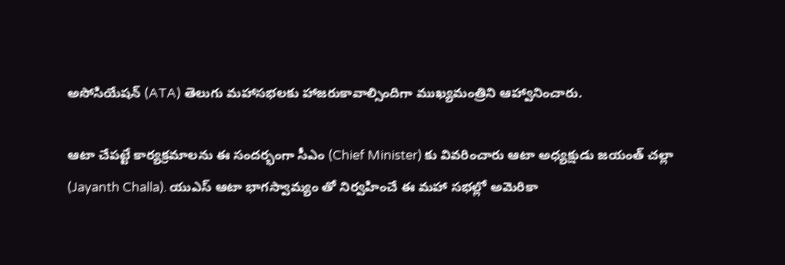అసోసియేషన్ (ATA) తెలుగు మహాసభల‌కు హాజరుకావాల్సిందిగా ముఖ్యమంత్రిని ఆహ్వానించారు.

ఆటా చేపట్టే కార్యక్రమాలను ఈ సందర్భంగా సీఎం (Chief Minister) కు వివరించారు ఆటా అధ్యక్షుడు జయంత్ చల్లా (Jayanth Challa). యుఎస్ ఆటా భాగస్వామ్యం తో నిర్వహించే ఈ మహా సభల్లో అమెరికా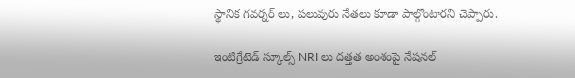స్థానిక గవర్నర్ లు, పలువురు నేతలు కూడా పాల్గొంటారని చెప్పారు.

ఇంటిగ్రేటెడ్ స్కూల్స్ NRI లు దత్తత అంశంపై నేషనల్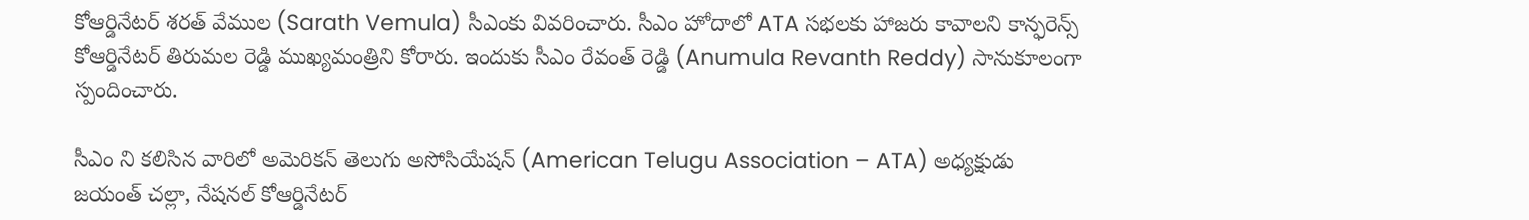కోఆర్డినేటర్ శరత్ వేముల (Sarath Vemula) సీఎంకు వివరించారు. సీఎం హోదాలో ATA సభలకు హాజరు కావాలని కాన్ఫరెన్స్ కోఆర్డినేటర్ తిరుమల రెడ్డి ముఖ్యమంత్రిని కోరారు. ఇందుకు సీఎం రేవంత్ రెడ్డి (Anumula Revanth Reddy) సానుకూలంగా స్పందించారు.

సీఎం ని క‌లిసిన వారిలో అమెరికన్ తెలుగు అసోసియేష‌న్ (American Telugu Association – ATA) అధ్యక్షుడు జయంత్ చల్లా, నేషనల్ కోఆర్డినేటర్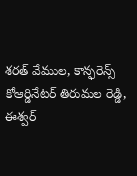శరత్ వేముల, కాన్ఫరెన్స్ కోఆర్డినేటర్ తిరుమల రెడ్డి, ఈశ్వర్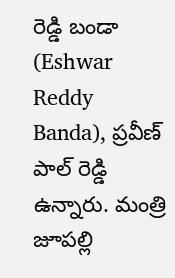రెడ్డి బండా (Eshwar Reddy Banda), ప్రవీణ్ పాల్ రెడ్డి ఉన్నారు. మంత్రి జూపల్లి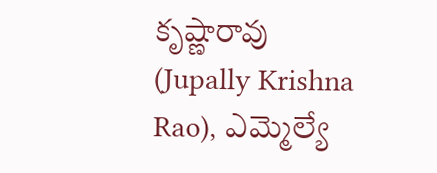కృష్ణారావు (Jupally Krishna Rao), ఎమ్మెల్యే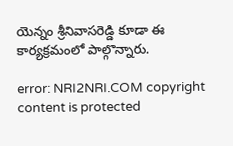యెన్నం శ్రీనివాసరెడ్డి కూడా ఈ కార్యక్రమంలో పాల్గొన్నారు.

error: NRI2NRI.COM copyright content is protected